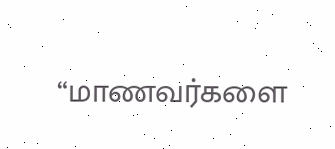“மாணவர்களை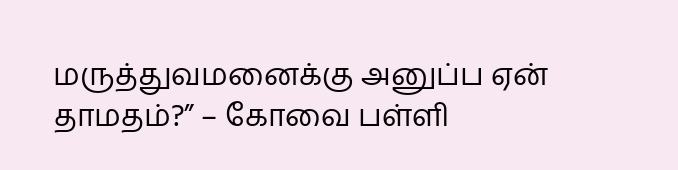மருத்துவமனைக்கு அனுப்ப ஏன் தாமதம்?” – கோவை பள்ளி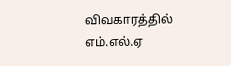விவகாரத்தில் எம்.எல்.ஏ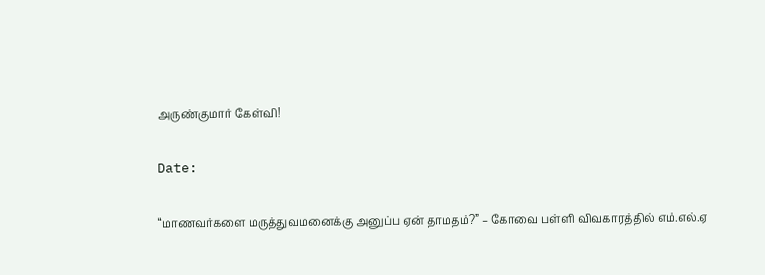அருண்குமார் கேள்வி!

Date:

“மாணவர்களை மருத்துவமனைக்கு அனுப்ப ஏன் தாமதம்?” – கோவை பள்ளி விவகாரத்தில் எம்.எல்.ஏ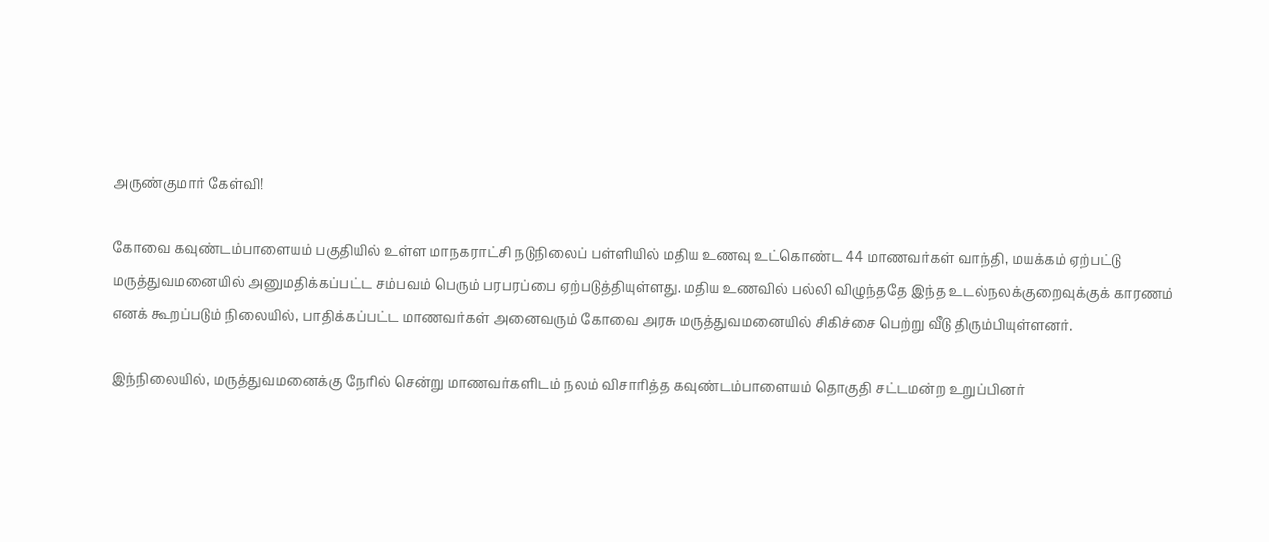அருண்குமார் கேள்வி!

கோவை கவுண்டம்பாளையம் பகுதியில் உள்ள மாநகராட்சி நடுநிலைப் பள்ளியில் மதிய உணவு உட்கொண்ட 44 மாணவர்கள் வாந்தி, மயக்கம் ஏற்பட்டு மருத்துவமனையில் அனுமதிக்கப்பட்ட சம்பவம் பெரும் பரபரப்பை ஏற்படுத்தியுள்ளது. மதிய உணவில் பல்லி விழுந்ததே இந்த உடல்நலக்குறைவுக்குக் காரணம் எனக் கூறப்படும் நிலையில், பாதிக்கப்பட்ட மாணவர்கள் அனைவரும் கோவை அரசு மருத்துவமனையில் சிகிச்சை பெற்று வீடு திரும்பியுள்ளனர்.

இந்நிலையில், மருத்துவமனைக்கு நேரில் சென்று மாணவர்களிடம் நலம் விசாரித்த கவுண்டம்பாளையம் தொகுதி சட்டமன்ற உறுப்பினர்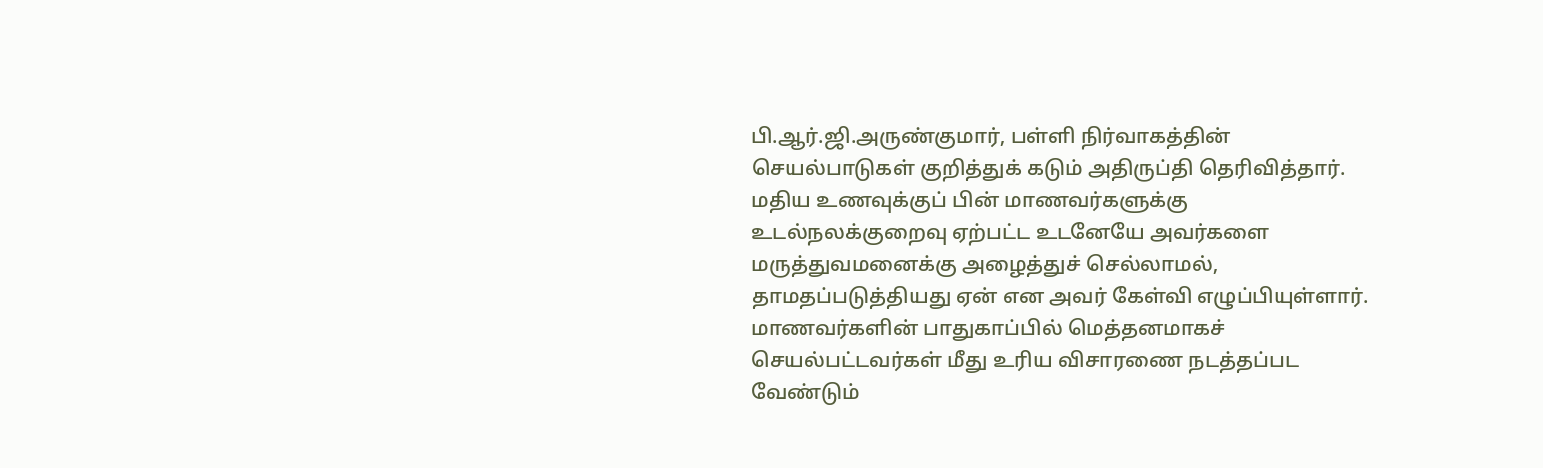பி.ஆர்.ஜி.அருண்குமார், பள்ளி நிர்வாகத்தின் செயல்பாடுகள் குறித்துக் கடும் அதிருப்தி தெரிவித்தார். மதிய உணவுக்குப் பின் மாணவர்களுக்கு உடல்நலக்குறைவு ஏற்பட்ட உடனேயே அவர்களை மருத்துவமனைக்கு அழைத்துச் செல்லாமல், தாமதப்படுத்தியது ஏன் என அவர் கேள்வி எழுப்பியுள்ளார். மாணவர்களின் பாதுகாப்பில் மெத்தனமாகச் செயல்பட்டவர்கள் மீது உரிய விசாரணை நடத்தப்பட வேண்டும்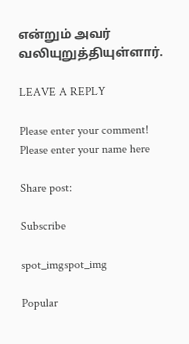என்றும் அவர் வலியுறுத்தியுள்ளார்.

LEAVE A REPLY

Please enter your comment!
Please enter your name here

Share post:

Subscribe

spot_imgspot_img

Popular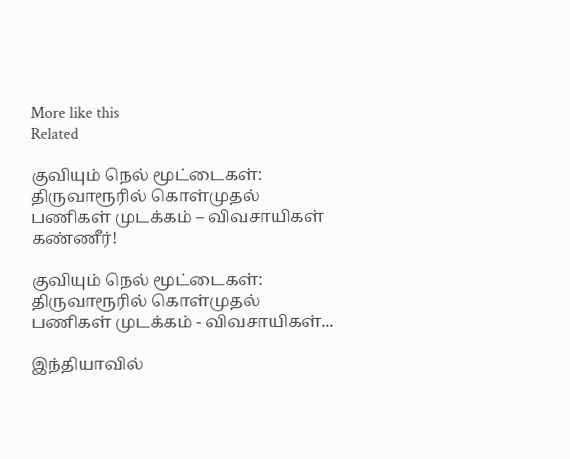More like this
Related

குவியும் நெல் மூட்டைகள்: திருவாரூரில் கொள்முதல் பணிகள் முடக்கம் – விவசாயிகள் கண்ணீர்!

குவியும் நெல் மூட்டைகள்: திருவாரூரில் கொள்முதல் பணிகள் முடக்கம் - விவசாயிகள்...

இந்தியாவில்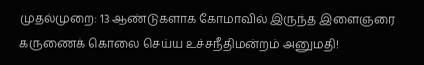முதல்முறை: 13 ஆண்டுகளாக கோமாவில் இருந்த இளைஞரை கருணைக் கொலை செய்ய உச்சநீதிமன்றம் அனுமதி!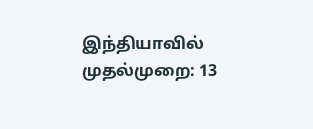இந்தியாவில் முதல்முறை: 13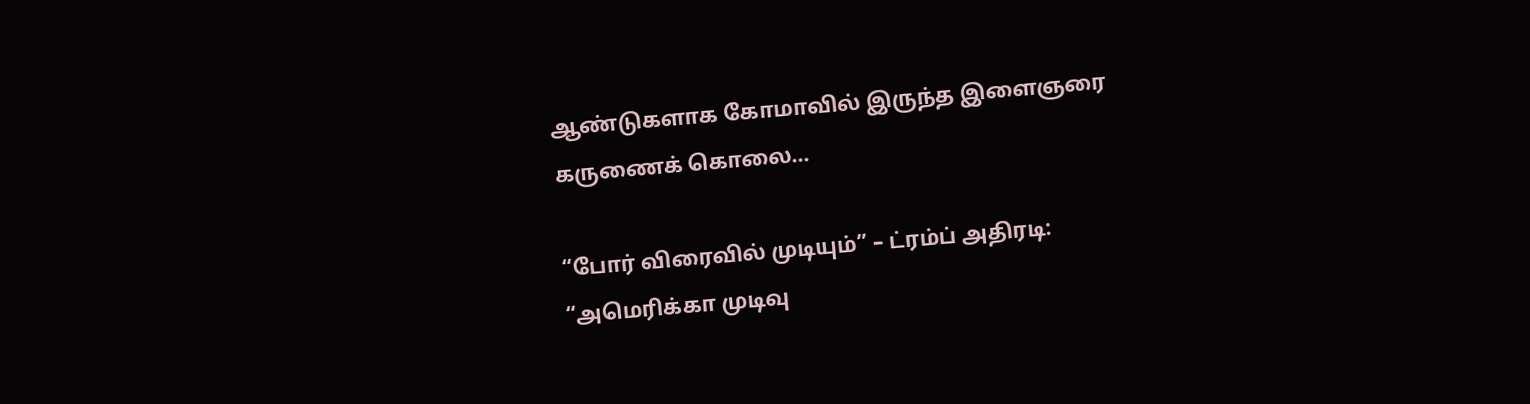ஆண்டுகளாக கோமாவில் இருந்த இளைஞரை கருணைக் கொலை...

“போர் விரைவில் முடியும்” – ட்ரம்ப் அதிரடி: “அமெரிக்கா முடிவு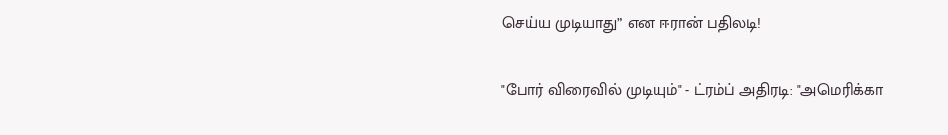செய்ய முடியாது” என ஈரான் பதிலடி!

"போர் விரைவில் முடியும்" - ட்ரம்ப் அதிரடி: "அமெரிக்கா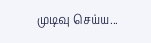முடிவு செய்ய...